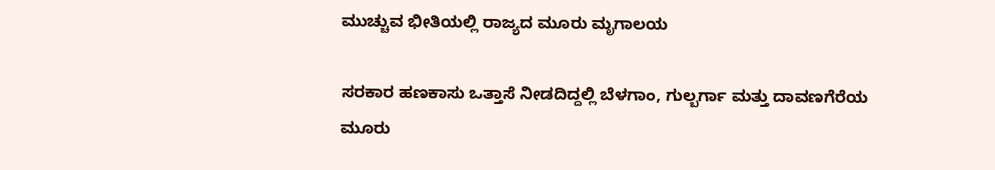ಮುಚ್ಚುವ ಭೀತಿಯಲ್ಲಿ ರಾಜ್ಯದ ಮೂರು ಮೃಗಾಲಯ

ಸರಕಾರ ಹಣಕಾಸು ಒತ್ತಾಸೆ ನೀಡದಿದ್ದಲ್ಲಿ ಬೆಳಗಾಂ, ಗುಲ್ಬರ್ಗಾ ಮತ್ತು ದಾವಣಗೆರೆಯ ಮೂರು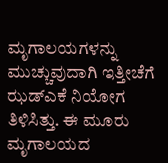ಮೃಗಾಲಯಗಳನ್ನು ಮುಚ್ಚುವುದಾಗಿ ಇತ್ತೀಚೆಗೆ ಝಡ್ಎಕೆ ನಿಯೋಗ ತಿಳಿಸಿತ್ತು. ಈ ಮೂರು ಮೃಗಾಲಯದ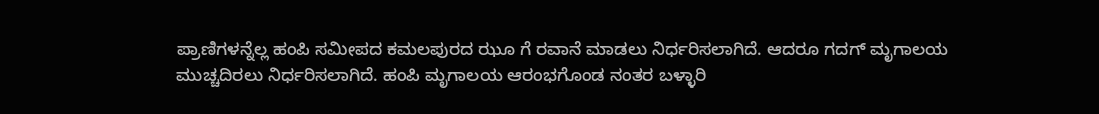ಪ್ರಾಣಿಗಳನ್ನೆಲ್ಲ ಹಂಪಿ ಸಮೀಪದ ಕಮಲಪುರದ ಝೂ ಗೆ ರವಾನೆ ಮಾಡಲು ನಿರ್ಧರಿಸಲಾಗಿದೆ. ಆದರೂ ಗದಗ್ ಮೃಗಾಲಯ ಮುಚ್ಚದಿರಲು ನಿರ್ಧರಿಸಲಾಗಿದೆ. ಹಂಪಿ ಮೃಗಾಲಯ ಆರಂಭಗೊಂಡ ನಂತರ ಬಳ್ಳಾರಿ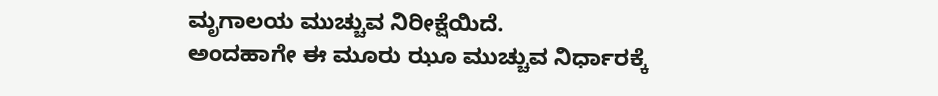ಮೃಗಾಲಯ ಮುಚ್ಚುವ ನಿರೀಕ್ಷೆಯಿದೆ.
ಅಂದಹಾಗೇ ಈ ಮೂರು ಝೂ ಮುಚ್ಚುವ ನಿರ್ಧಾರಕ್ಕೆ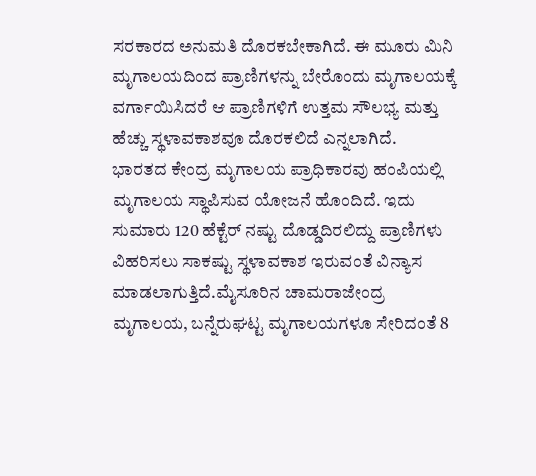ಸರಕಾರದ ಅನುಮತಿ ದೊರಕಬೇಕಾಗಿದೆ. ಈ ಮೂರು ಮಿನಿ ಮೃಗಾಲಯದಿಂದ ಪ್ರಾಣಿಗಳನ್ನು ಬೇರೊಂದು ಮೃಗಾಲಯಕ್ಕೆ ವರ್ಗಾಯಿಸಿದರೆ ಆ ಪ್ರಾಣಿಗಳಿಗೆ ಉತ್ತಮ ಸೌಲಭ್ಯ ಮತ್ತು ಹೆಚ್ಚು ಸ್ಥಳಾವಕಾಶವೂ ದೊರಕಲಿದೆ ಎನ್ನಲಾಗಿದೆ.
ಭಾರತದ ಕೇಂದ್ರ ಮೃಗಾಲಯ ಪ್ರಾಧಿಕಾರವು ಹಂಪಿಯಲ್ಲಿ ಮೃಗಾಲಯ ಸ್ಥಾಪಿಸುವ ಯೋಜನೆ ಹೊಂದಿದೆ. ಇದು ಸುಮಾರು 120 ಹೆಕ್ಟೆರ್ ನಷ್ಟು ದೊಡ್ಡದಿರಲಿದ್ದು ಪ್ರಾಣಿಗಳು ವಿಹರಿಸಲು ಸಾಕಷ್ಟು ಸ್ಥಳಾವಕಾಶ ಇರುವಂತೆ ವಿನ್ಯಾಸ ಮಾಡಲಾಗುತ್ತಿದೆ.ಮೈಸೂರಿನ ಚಾಮರಾಜೇಂದ್ರ ಮೃಗಾಲಯ, ಬನ್ನೆರುಘಟ್ಟ ಮೃಗಾಲಯಗಳೂ ಸೇರಿದಂತೆ 8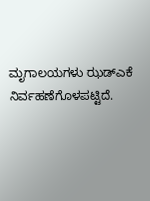ಮೃಗಾಲಯಗಳು ಝಡ್ಎಕೆ ನಿರ್ವಹಣೆಗೊಳಪಟ್ಟಿದೆ.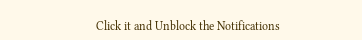Click it and Unblock the Notifications